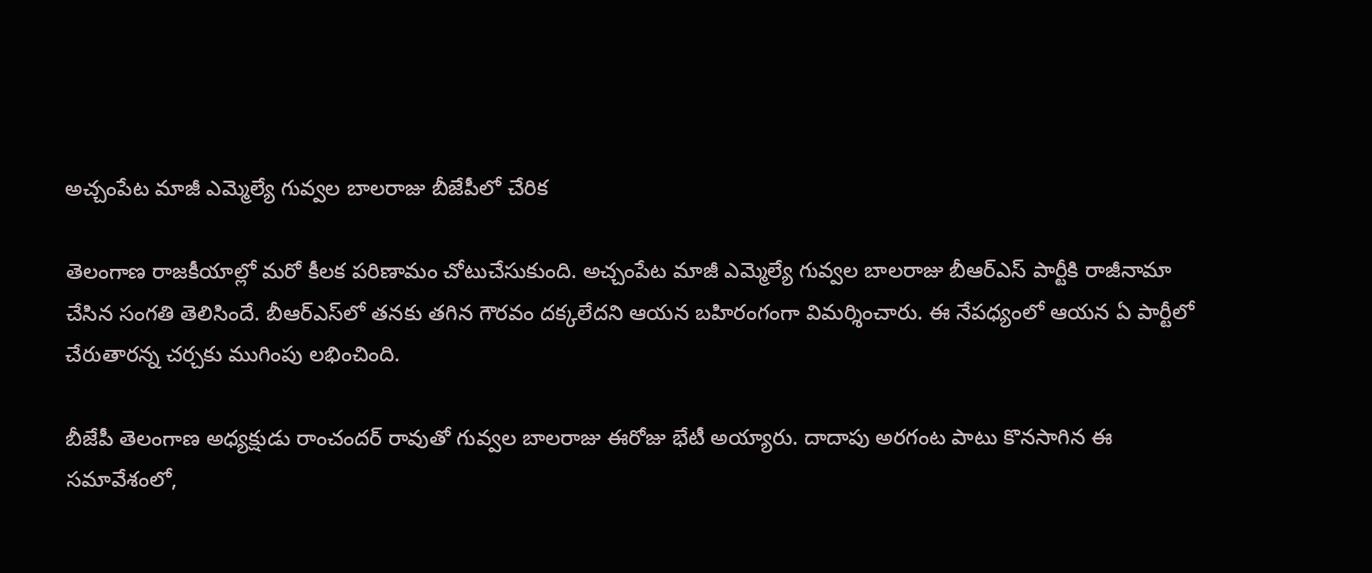అచ్చంపేట మాజీ ఎమ్మెల్యే గువ్వల బాలరాజు బీజేపీలో చేరిక

తెలంగాణ రాజకీయాల్లో మరో కీలక పరిణామం చోటుచేసుకుంది. అచ్చంపేట మాజీ ఎమ్మెల్యే గువ్వల బాలరాజు బీఆర్ఎస్ పార్టీకి రాజీనామా చేసిన సంగతి తెలిసిందే. బీఆర్ఎస్‌లో తనకు తగిన గౌరవం దక్కలేదని ఆయన బహిరంగంగా విమర్శించారు. ఈ నేపధ్యంలో ఆయన ఏ పార్టీలో చేరుతారన్న చర్చకు ముగింపు లభించింది.

బీజేపీ తెలంగాణ అధ్యక్షుడు రాంచందర్ రావుతో గువ్వల బాలరాజు ఈరోజు భేటీ అయ్యారు. దాదాపు అరగంట పాటు కొనసాగిన ఈ సమావేశంలో,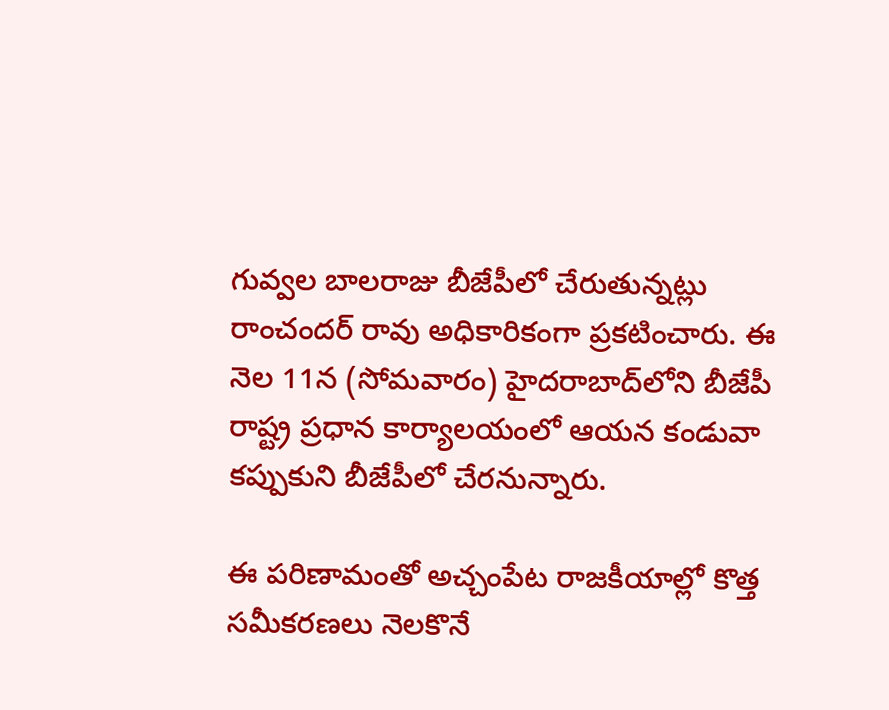గువ్వల బాలరాజు బీజేపీలో చేరుతున్నట్లు రాంచందర్ రావు అధికారికంగా ప్రకటించారు. ఈ నెల 11న (సోమవారం) హైదరాబాద్‌లోని బీజేపీ రాష్ట్ర ప్రధాన కార్యాలయంలో ఆయన కండువా కప్పుకుని బీజేపీలో చేరనున్నారు.

ఈ పరిణామంతో అచ్చంపేట రాజకీయాల్లో కొత్త సమీకరణలు నెలకొనే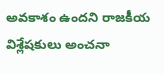అవకాశం ఉందని రాజకీయ విశ్లేషకులు అంచనా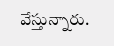వేస్తున్నారు.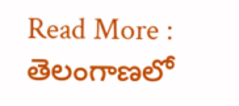Read More : తెలంగాణలో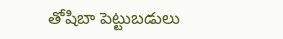తోషిబా పెట్టుబడులు